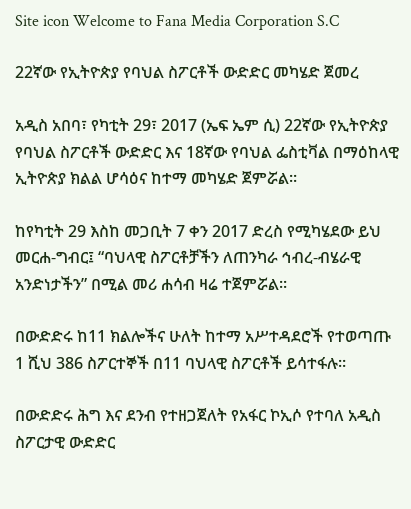Site icon Welcome to Fana Media Corporation S.C

22ኛው የኢትዮጵያ የባህል ስፖርቶች ውድድር መካሄድ ጀመረ

አዲስ አበባ፣ የካቲት 29፣ 2017 (ኤፍ ኤም ሲ) 22ኛው የኢትዮጵያ የባህል ስፖርቶች ውድድር እና 18ኛው የባህል ፌስቲቫል በማዕከላዊ ኢትዮጵያ ክልል ሆሳዕና ከተማ መካሄድ ጀምሯል፡፡

ከየካቲት 29 እስከ መጋቢት 7 ቀን 2017 ድረስ የሚካሄደው ይህ መርሐ-ግብር፤ “ባህላዊ ስፖርቶቻችን ለጠንካራ ኅብረ-ብሄራዊ አንድነታችን” በሚል መሪ ሐሳብ ዛሬ ተጀምሯል፡፡

በውድድሩ ከ11 ክልሎችና ሁለት ከተማ አሥተዳደሮች የተወጣጡ 1 ሺህ 386 ስፖርተኞች በ11 ባህላዊ ስፖርቶች ይሳተፋሉ።

በውድድሩ ሕግ እና ደንብ የተዘጋጀለት የአፋር ኮኢሶ የተባለ አዲስ ስፖርታዊ ውድድር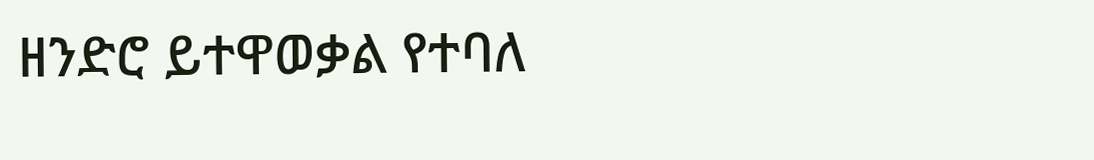ዘንድሮ ይተዋወቃል የተባለ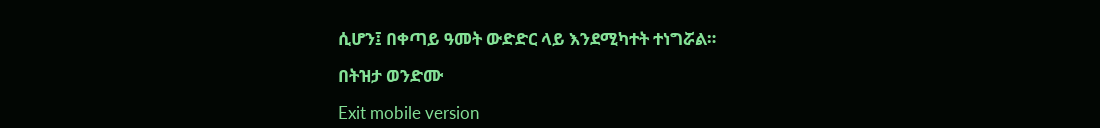ሲሆን፤ በቀጣይ ዓመት ውድድር ላይ እንደሚካተት ተነግሯል።

በትዝታ ወንድሙ

Exit mobile version